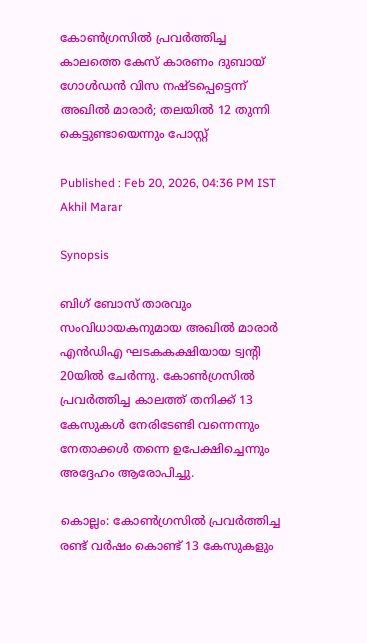കോൺഗ്രസിൽ പ്രവർത്തിച്ച കാലത്തെ കേസ് കാരണം ദുബായ് ഗോൾഡൻ വിസ നഷ്ടപ്പെട്ടെന്ന് അഖിൽ മാരാർ; തലയിൽ 12 തുന്നി കെട്ടുണ്ടായെന്നും പോസ്റ്റ്

Published : Feb 20, 2026, 04:36 PM IST
Akhil Marar

Synopsis

ബിഗ് ബോസ് താരവും സംവിധായകനുമായ അഖിൽ മാരാർ എൻഡിഎ ഘടകകക്ഷിയായ ട്വന്‍റി 20യിൽ ചേർന്നു. കോൺഗ്രസിൽ പ്രവർത്തിച്ച കാലത്ത് തനിക്ക് 13 കേസുകൾ നേരിടേണ്ടി വന്നെന്നും നേതാക്കൾ തന്നെ ഉപേക്ഷിച്ചെന്നും അദ്ദേഹം ആരോപിച്ചു.

കൊല്ലം: കോണ്‍ഗ്രസിൽ പ്രവര്‍ത്തിച്ച രണ്ട് വർഷം കൊണ്ട് 13 കേസുകളും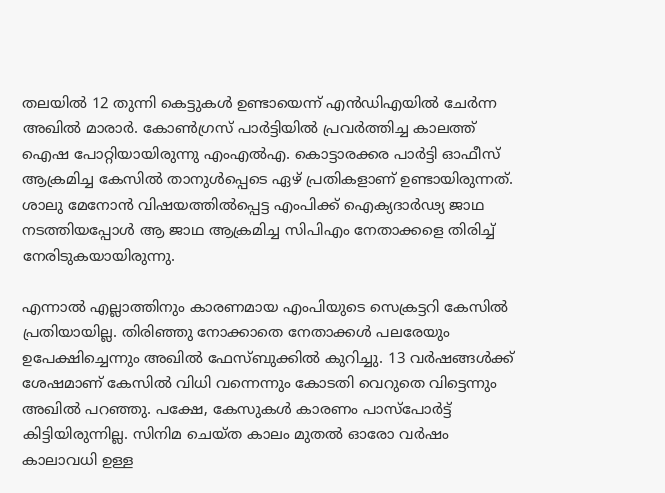തലയിൽ 12 തുന്നി കെട്ടുകൾ ഉണ്ടായെന്ന് എൻഡിഎയിൽ ചേര്‍ന്ന അഖിൽ മാരാർ. കോൺഗ്രസ് പാർട്ടിയിൽ പ്രവർത്തിച്ച കാലത്ത് ഐഷ പോറ്റിയായിരുന്നു എംഎല്‍എ. കൊട്ടാരക്കര പാർട്ടി ഓഫീസ് ആക്രമിച്ച കേസിൽ താനുൾപ്പെടെ ഏഴ് പ്രതികളാണ് ഉണ്ടായിരുന്നത്. ശാലു മേനോൻ വിഷയത്തിൽപ്പെട്ട എംപിക്ക് ഐക്യദാർഢ്യ ജാഥ നടത്തിയപ്പോൾ ആ ജാഥ ആക്രമിച്ച സിപിഎം നേതാക്കളെ തിരിച്ച് നേരിടുകയായിരുന്നു.

എന്നാല്‍ എല്ലാത്തിനും കാരണമായ എംപിയുടെ സെക്രട്ടറി കേസിൽ പ്രതിയായില്ല. തിരിഞ്ഞു നോക്കാതെ നേതാക്കൾ പലരേയും ഉപേക്ഷിച്ചെന്നും അഖിൽ ഫേസ്ബുക്കിൽ കുറിച്ചു. 13 വർഷങ്ങൾക്ക് ശേഷമാണ് കേസിൽ വിധി വന്നെന്നും കോടതി വെറുതെ വിട്ടെന്നും അഖിൽ പറഞ്ഞു. പക്ഷേ, കേസുകൾ കാരണം പാസ്പോര്‍ട്ട് കിട്ടിയിരുന്നില്ല. സിനിമ ചെയ്ത കാലം മുതൽ ഓരോ വർഷം കാലാവധി ഉള്ള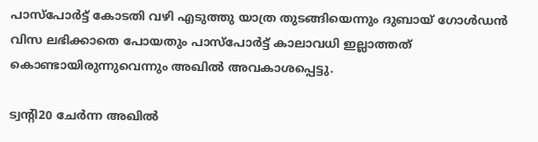പാസ്പോർട്ട്‌ കോടതി വഴി എടുത്തു യാത്ര തുടങ്ങിയെന്നും ദുബായ് ഗോൾഡൻ വിസ ലഭിക്കാതെ പോയതും പാസ്പോർട്ട്‌ കാലാവധി ഇല്ലാത്തത് കൊണ്ടായിരുന്നുവെന്നും അഖിൽ അവകാശപ്പെട്ടു.

ട്വന്‍റി20 ചേര്‍ന്ന അഖിൽ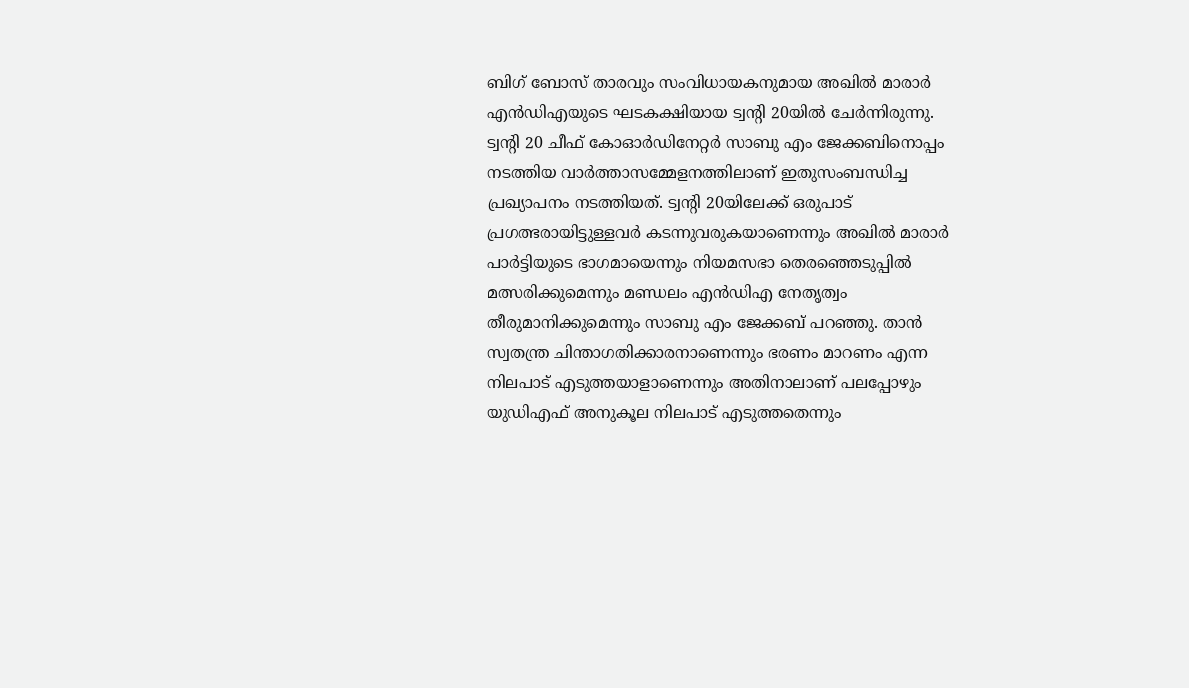ബിഗ് ബോസ് താരവും സംവിധായകനുമായ അഖിൽ മാരാര്‍ എൻഡിഎയുടെ ഘടകക്ഷിയായ ട്വന്‍റി 20യിൽ ചേര്‍ന്നിരുന്നു. ട്വന്‍റി 20 ചീഫ് കോഓര്‍ഡിനേറ്റര്‍ സാബു എം ജേക്കബിനൊപ്പം നടത്തിയ വാര്‍ത്താസമ്മേളനത്തിലാണ് ഇതുസംബന്ധിച്ച പ്രഖ്യാപനം നടത്തിയത്. ട്വന്‍റി 20യിലേക്ക് ഒരുപാട് പ്രഗത്ഭരായിട്ടുള്ളവര്‍ കടന്നുവരുകയാണെന്നും അഖിൽ മാരാര്‍ പാര്‍ട്ടിയുടെ ഭാഗമായെന്നും നിയമസഭാ തെരഞ്ഞെടുപ്പിൽ മത്സരിക്കുമെന്നും മണ്ഡലം എൻഡിഎ നേതൃത്വം തീരുമാനിക്കുമെന്നും സാബു എം ജേക്കബ് പറഞ്ഞു. താൻ സ്വതന്ത്ര ചിന്താഗതിക്കാരനാണെന്നും ഭരണം മാറണം എന്ന നിലപാട് എടുത്തയാളാണെന്നും അതിനാലാണ് പലപ്പോഴും യുഡിഎഫ് അനുകൂല നിലപാട് എടുത്തതെന്നും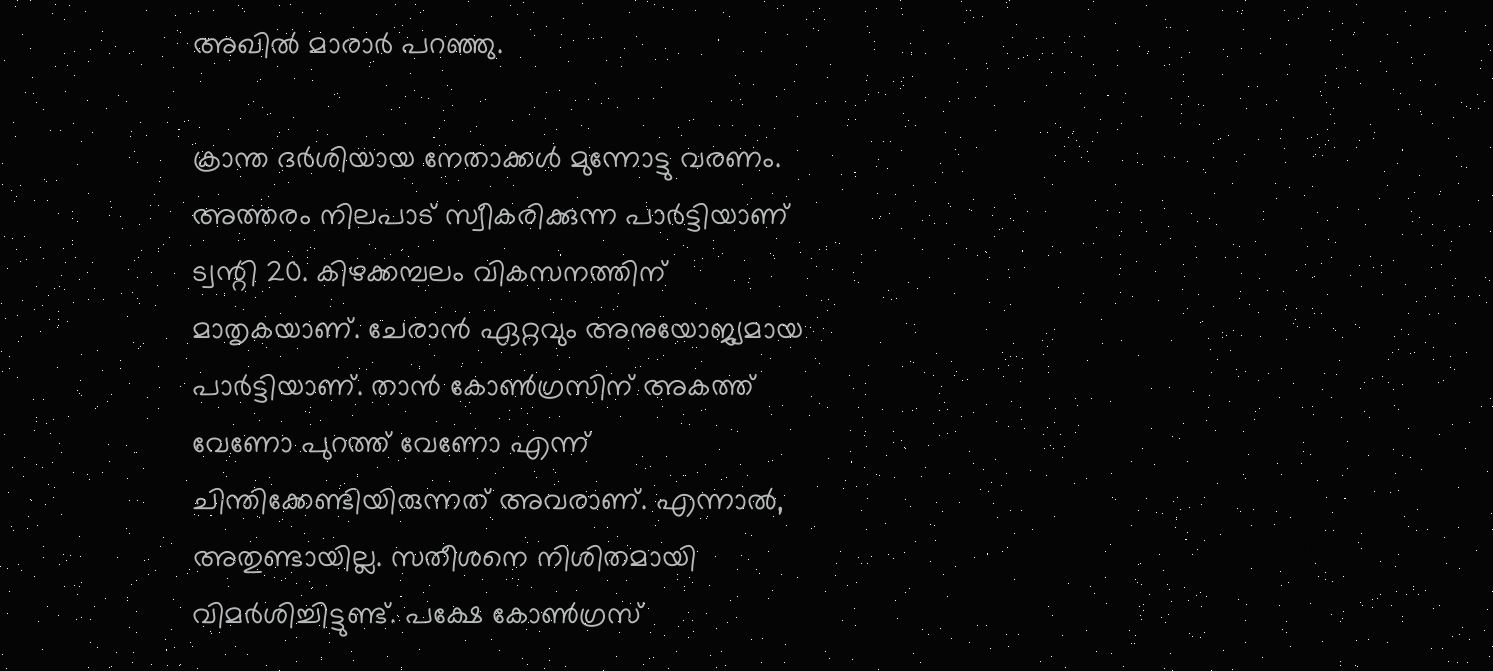അഖിൽ മാരാര്‍ പറഞ്ഞു.

ക്രാന്ത ദർശിയായ നേതാക്കൾ മുന്നോട്ടു വരണം. അത്തരം നിലപാട് സ്വീകരിക്കുന്ന പാർട്ടിയാണ് ട്വന്റി 20. കിഴക്കമ്പലം വികസനത്തിന് മാതൃകയാണ്. ചേരാൻ ഏറ്റവും അനുയോജ്യമായ പാർട്ടിയാണ്. താൻ കോൺഗ്രസിന് അകത്ത് വേണോ പുറത്ത് വേണോ എന്ന് ചിന്തിക്കേണ്ടിയിരുന്നത് അവരാണ്. എന്നാൽ, അതുണ്ടായില്ല. സതീശനെ നിശിതമായി വിമർശിച്ചിട്ടുണ്ട്. പക്ഷേ കോണ്‍ഗ്രസ്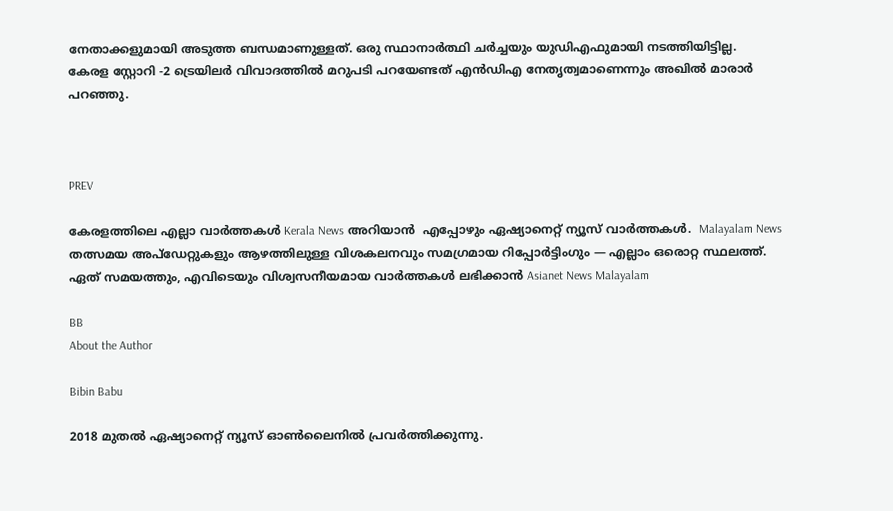നേതാക്കളുമായി അടുത്ത ബന്ധമാണുള്ളത്. ഒരു സ്ഥാനാർത്ഥി ചർച്ചയും യുഡിഎഫുമായി നടത്തിയിട്ടില്ല. കേരള സ്റ്റോറി -2 ട്രെയിലര്‍ വിവാദത്തിൽ മറുപടി പറയേണ്ടത് എൻഡിഎ നേതൃത്വമാണെന്നും അഖിൽ മാരാര്‍ പറഞ്ഞു.



PREV

കേരളത്തിലെ എല്ലാ വാർത്തകൾ Kerala News അറിയാൻ  എപ്പോഴും ഏഷ്യാനെറ്റ് ന്യൂസ് വാർത്തകൾ.  Malayalam News   തത്സമയ അപ്‌ഡേറ്റുകളും ആഴത്തിലുള്ള വിശകലനവും സമഗ്രമായ റിപ്പോർട്ടിംഗും — എല്ലാം ഒരൊറ്റ സ്ഥലത്ത്. ഏത് സമയത്തും, എവിടെയും വിശ്വസനീയമായ വാർത്തകൾ ലഭിക്കാൻ Asianet News Malayalam

BB
About the Author

Bibin Babu

2018 മുതല്‍ ഏഷ്യാനെറ്റ് ന്യൂസ് ഓണ്‍ലൈനില്‍ പ്രവര്‍ത്തിക്കുന്നു.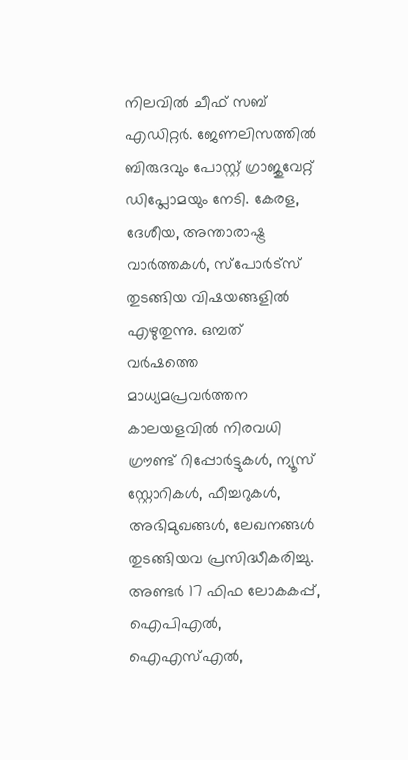നിലവില്‍ ചീഫ് സബ് എഡിറ്റർ. ജേണലിസത്തില്‍ ബിരുദവും പോസ്റ്റ് ഗ്രാജുവേറ്റ് ഡിപ്ലോമയും നേടി. കേരള, ദേശീയ, അന്താരാഷ്ട്ര വാര്‍ത്തകള്‍, സ്പോര്‍ട്സ് തുടങ്ങിയ വിഷയങ്ങളില്‍ എഴുതുന്നു. ഒമ്പത് വര്‍ഷത്തെ മാധ്യമപ്രവര്‍ത്തന കാലയളവില്‍ നിരവധി ഗ്രൗണ്ട് റിപ്പോര്‍ട്ടുകള്‍, ന്യൂസ് സ്റ്റോറികള്‍, ഫീച്ചറുകള്‍, അഭിമുഖങ്ങള്‍, ലേഖനങ്ങള്‍ തുടങ്ങിയവ പ്രസിദ്ധീകരിച്ചു. അണ്ടര്‍ 17 ഫിഫ ലോകകപ്പ്, ഐപിഎൽ, ഐഎസ്എൽ,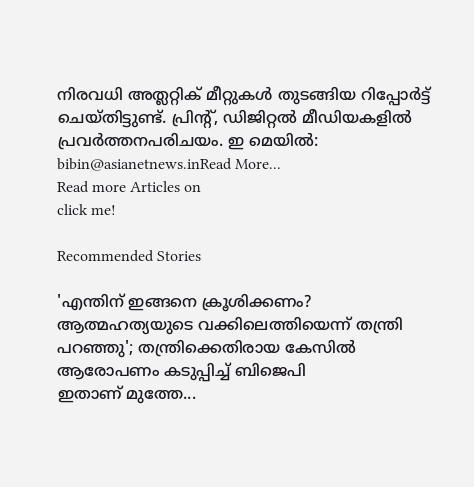നിരവധി അത്ലറ്റിക് മീറ്റുകൾ തുടങ്ങിയ റിപ്പോര്‍ട്ട് ചെയ്തിട്ടുണ്ട്. പ്രിന്‍റ്, ഡിജിറ്റല്‍ മീഡിയകളില്‍ പ്രവര്‍ത്തനപരിചയം. ഇ മെയില്‍: bibin@asianetnews.inRead More...
Read more Articles on
click me!

Recommended Stories

'എന്തിന് ഇങ്ങനെ ക്രൂശിക്കണം? ആത്മഹത്യയുടെ വക്കിലെത്തിയെന്ന് തന്ത്രി പറഞ്ഞു'; തന്ത്രിക്കെതിരായ കേസിൽ ആരോപണം കടുപ്പിച്ച് ബിജെപി
ഇതാണ് മുത്തേ...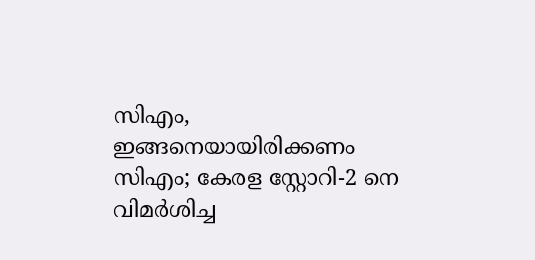സിഎം, ഇങ്ങനെയായിരിക്കണം സിഎം; കേരള സ്റ്റോറി-2 നെ വിമർശിച്ച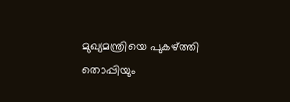മുഖ്യമന്ത്രിയെ പുകഴ്ത്തി തൊപ്പിയും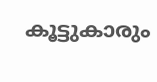കൂട്ടുകാരും